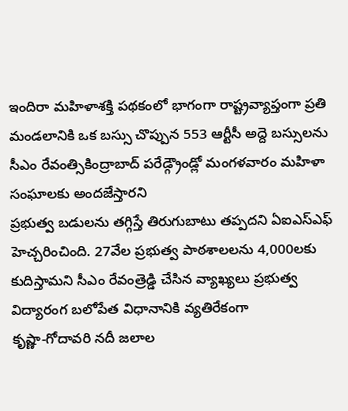ఇందిరా మహిళాశక్తి పథకంలో భాగంగా రాష్ట్రవ్యాప్తంగా ప్రతి మండలానికి ఒక బస్సు చొప్పున 553 ఆర్టీసీ అద్దె బస్సులను సీఎం రేవంత్సికింద్రాబాద్ పరేడ్గ్రౌండ్లో మంగళవారం మహిళా సంఘాలకు అందజేస్తారని
ప్రభుత్వ బడులను తగ్గిస్తే తిరుగుబాటు తప్పదని ఏఐఎస్ఎఫ్ హెచ్చరించింది. 27వేల ప్రభుత్వ పాఠశాలలను 4,000లకు కుదిస్తామని సీఎం రేవంత్రెడ్డి చేసిన వ్యాఖ్యలు ప్రభుత్వ విద్యారంగ బలోపేత విధానానికి వ్యతిరేకంగా
కృష్ణా-గోదావరి నదీ జలాల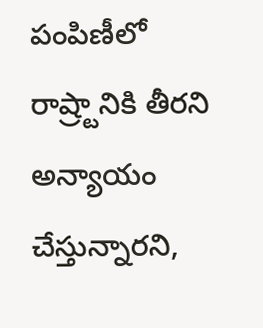పంపిణీలో రాష్ర్టానికి తీరని అన్యాయం చేస్తున్నారని,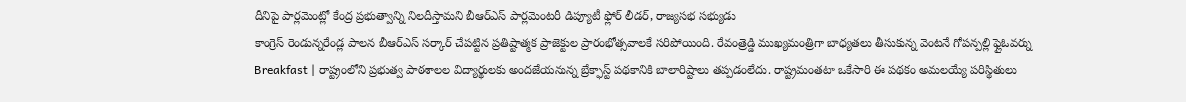దీనిపై పార్లమెంట్లో కేంద్ర ప్రభుత్వాన్ని నిలదీస్తామని బీఆర్ఎస్ పార్లమెంటరీ డిప్యూటీ ఫ్లోర్ లీడర్, రాజ్యసభ సభ్యుడు
కాంగ్రెస్ రెండున్నరేండ్ల పాలన బీఆర్ఎస్ సర్కార్ చేపట్టిన ప్రతిష్టాత్మక ప్రాజెక్టుల ప్రారంభోత్సవాలకే సరిపోయింది. రేవంత్రెడ్డి ముఖ్యమంత్రిగా బాధ్యతలు తీసుకున్న వెంటనే గోపన్పల్లి ఫ్లైఓవర్ను
Breakfast | రాష్ట్రంలోని ప్రభుత్వ పాఠశాలల విద్యార్థులకు అందజేయనున్న బ్రేక్ఫాస్ట్ పథకానికి బాలారిష్టాలు తప్పడంలేదు. రాష్ట్రమంతటా ఒకేసారి ఈ పథకం అమలయ్యే పరిస్థితులు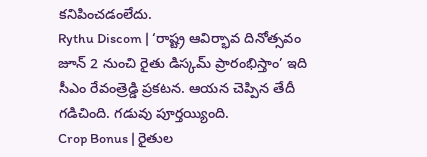కనిపించడంలేదు.
Rythu Discom | ‘రాష్ట్ర ఆవిర్భావ దినోత్సవం జూన్ 2 నుంచి రైతు డిస్కమ్ ప్రారంభిస్తాం’ ఇది సీఎం రేవంత్రెడ్డి ప్రకటన. ఆయన చెప్పిన తేదీ గడిచింది. గడువు పూర్తయ్యింది.
Crop Bonus | రైతుల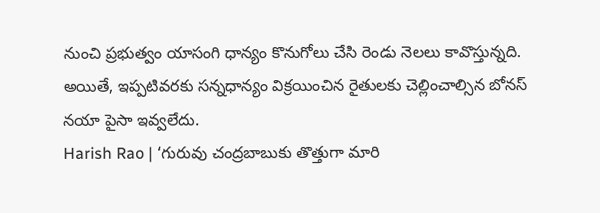నుంచి ప్రభుత్వం యాసంగి ధాన్యం కొనుగోలు చేసి రెండు నెలలు కావొస్తున్నది. అయితే, ఇప్పటివరకు సన్నధాన్యం విక్రయించిన రైతులకు చెల్లించాల్సిన బోనస్ నయా పైసా ఇవ్వలేదు.
Harish Rao | ‘గురువు చంద్రబాబుకు తొత్తుగా మారి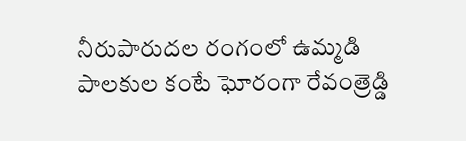నీరుపారుదల రంగంలో ఉమ్మడి పాలకుల కంటే ఘోరంగా రేవంత్రెడ్డి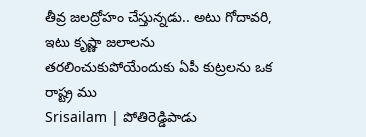తీవ్ర జలద్రోహం చేస్తున్నడు.. అటు గోదావరి, ఇటు కృష్ణా జలాలను తరలించుకుపోయేందుకు ఏపీ కుట్రలను ఒక రాష్ట్ర ము
Srisailam | పోతిరెడ్డిపాడు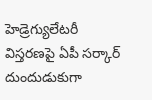హెడ్రెగ్యులేటరీ విస్తరణపై ఏపీ సర్కార్ దుందుడుకుగా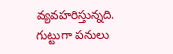వ్యవహరిస్తున్నది. గుట్టుగా పనులు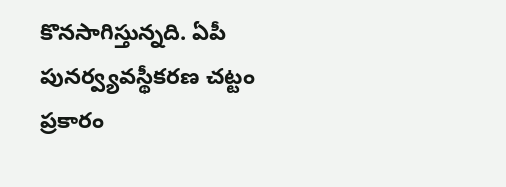కొనసాగిస్తున్నది. ఏపీ పునర్వ్యవస్థీకరణ చట్టం ప్రకారం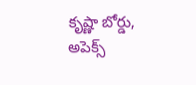కృష్ణా బోర్డు, అపెక్స్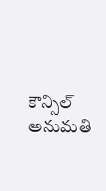కౌన్సిల్ అనుమతి